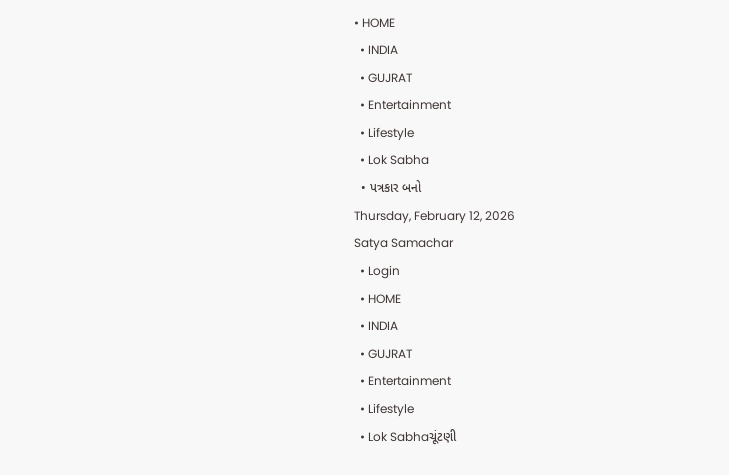• HOME
  • INDIA
  • GUJRAT
  • Entertainment
  • Lifestyle
  • Lok Sabha
  • પત્રકાર બનો
Thursday, February 12, 2026
Satya Samachar
  • Login
  • HOME
  • INDIA
  • GUJRAT
  • Entertainment
  • Lifestyle
  • Lok Sabhaચૂંટણી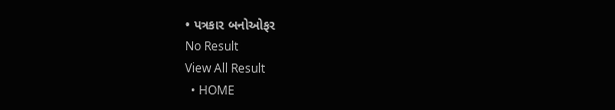• પત્રકાર બનોઓફર
No Result
View All Result
  • HOME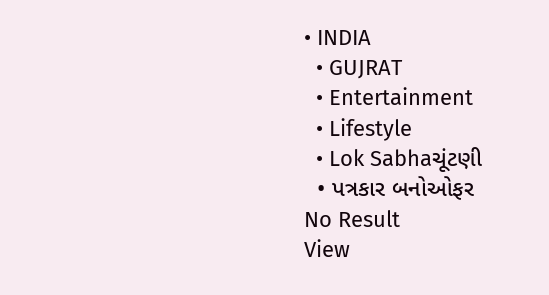• INDIA
  • GUJRAT
  • Entertainment
  • Lifestyle
  • Lok Sabhaચૂંટણી
  • પત્રકાર બનોઓફર
No Result
View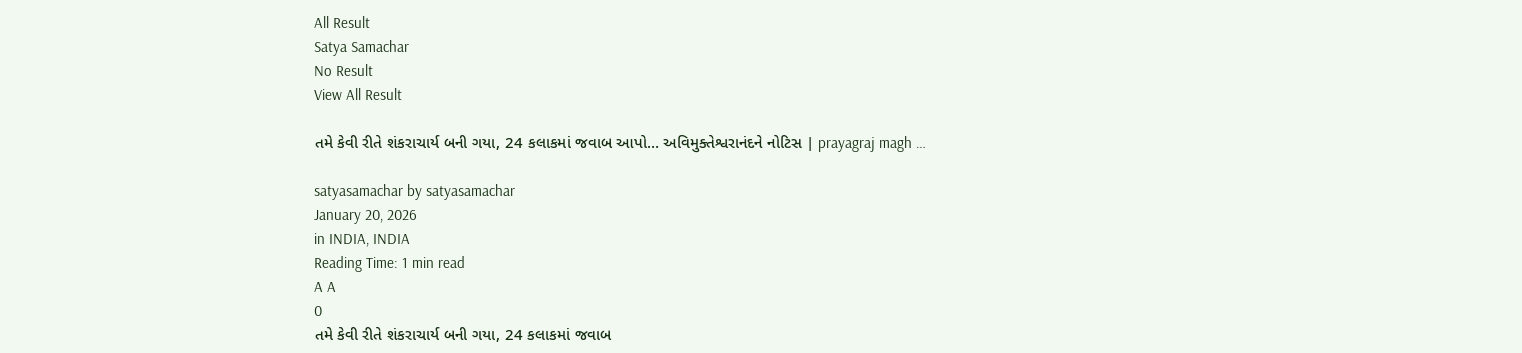All Result
Satya Samachar
No Result
View All Result

તમે કેવી રીતે શંકરાચાર્ય બની ગયા, 24 કલાકમાં જવાબ આપો… અવિમુક્તેશ્વરાનંદને નોટિસ | prayagraj magh …

satyasamachar by satyasamachar
January 20, 2026
in INDIA, INDIA
Reading Time: 1 min read
A A
0
તમે કેવી રીતે શંકરાચાર્ય બની ગયા, 24 કલાકમાં જવાબ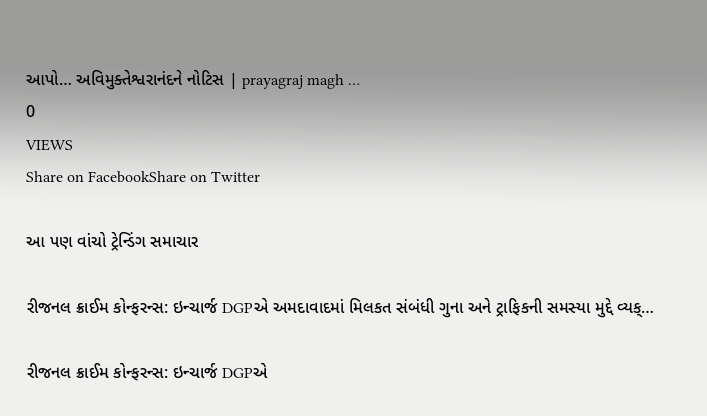આપો… અવિમુક્તેશ્વરાનંદને નોટિસ | prayagraj magh …
0
VIEWS
Share on FacebookShare on Twitter

આ પણ વાંચો ટ્રેન્ડિંગ સમાચાર

રીજનલ ક્રાઈમ કોન્ફરન્સ: ઇન્ચાર્જ DGPએ અમદાવાદમાં મિલકત સંબંધી ગુના અને ટ્રાફિકની સમસ્યા મુદ્દે વ્યક્…

રીજનલ ક્રાઈમ કોન્ફરન્સ: ઇન્ચાર્જ DGPએ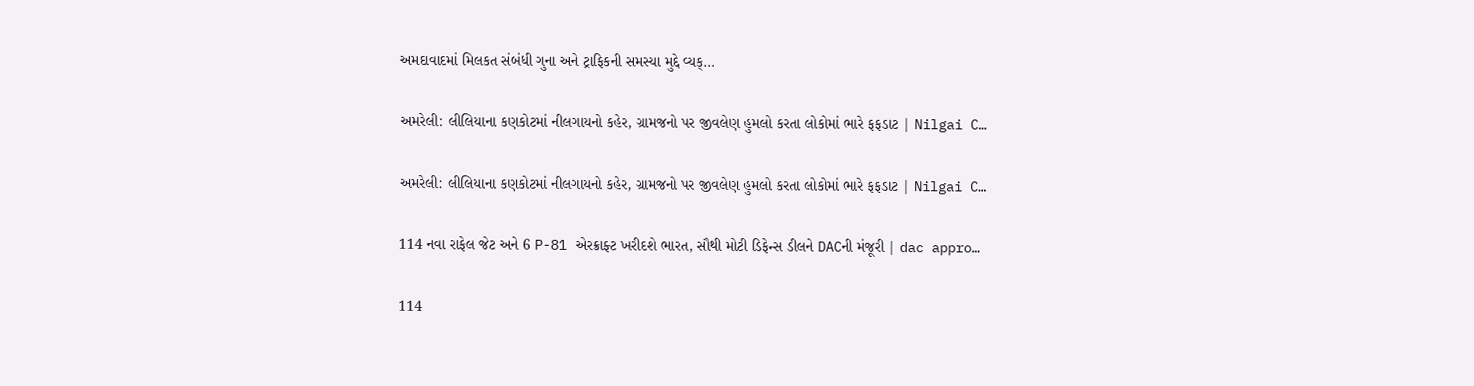અમદાવાદમાં મિલકત સંબંધી ગુના અને ટ્રાફિકની સમસ્યા મુદ્દે વ્યક્…

અમરેલી: લીલિયાના કણકોટમાં નીલગાયનો કહેર, ગ્રામજનો પર જીવલેણ હુમલો કરતા લોકોમાં ભારે ફફડાટ | Nilgai C…

અમરેલી: લીલિયાના કણકોટમાં નીલગાયનો કહેર, ગ્રામજનો પર જીવલેણ હુમલો કરતા લોકોમાં ભારે ફફડાટ | Nilgai C…

114 નવા રાફેલ જેટ અને 6 P-81 એરક્રાફ્ટ ખરીદશે ભારત, સૌથી મોટી ડિફેન્સ ડીલને DACની મંજૂરી | dac appro…

114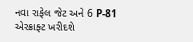નવા રાફેલ જેટ અને 6 P-81 એરક્રાફ્ટ ખરીદશે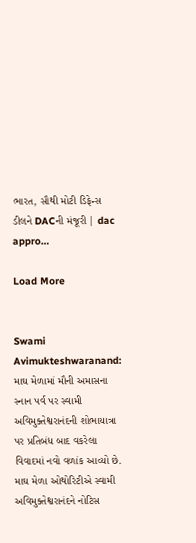ભારત, સૌથી મોટી ડિફેન્સ ડીલને DACની મંજૂરી | dac appro…

Load More


Swami Avimukteshwaranand: માઘ મેળામાં મૌની અમાસના સ્નાન પર્વ પર સ્વામી અવિમુક્તેશ્વરાનંદની શોભાયાત્રા પર પ્રતિબંધ બાદ વકરેલા વિવાદમાં નવો વળાંક આવ્યો છે. માઘ મેળા ઓથોરિટીએ સ્વામી અવિમુક્તેશ્વરાનંદને નોટિસ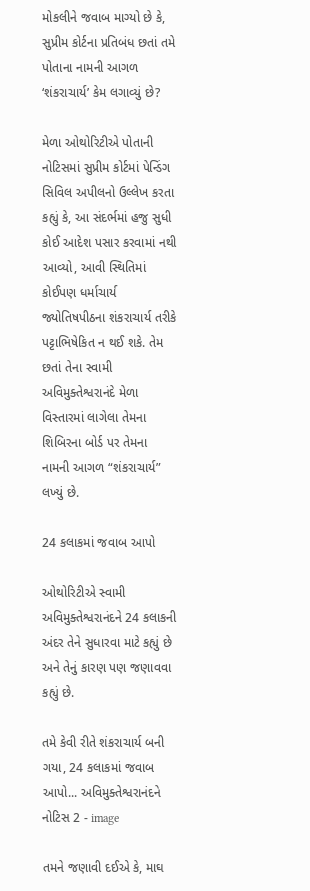મોકલીને જવાબ માગ્યો છે કે, સુપ્રીમ કોર્ટના પ્રતિબંધ છતાં તમે પોતાના નામની આગળ ‘શંકરાચાર્ય’ કેમ લગાવ્યું છે?

મેળા ઓથોરિટીએ પોતાની નોટિસમાં સુપ્રીમ કોર્ટમાં પેન્ડિંગ સિવિલ અપીલનો ઉલ્લેખ કરતા કહ્યું કે, આ સંદર્ભમાં હજુ સુધી કોઈ આદેશ પસાર કરવામાં નથી આવ્યો, આવી સ્થિતિમાં કોઈપણ ધર્માચાર્ય જ્યોતિષપીઠના શંકરાચાર્ય તરીકે પટ્ટાભિષેકિત ન થઈ શકે. તેમ છતાં તેના સ્વામી અવિમુક્તેશ્વરાનંદે મેળા વિસ્તારમાં લાગેલા તેમના શિબિરના બોર્ડ પર તેમના નામની આગળ “શંકરાચાર્ય” લખ્યું છે.

24 કલાકમાં જવાબ આપો

ઓથોરિટીએ સ્વામી અવિમુક્તેશ્વરાનંદને 24 કલાકની અંદર તેને સુધારવા માટે કહ્યું છે અને તેનું કારણ પણ જણાવવા કહ્યું છે.

તમે કેવી રીતે શંકરાચાર્ય બની ગયા, 24 કલાકમાં જવાબ આપો... અવિમુક્તેશ્વરાનંદને નોટિસ 2 - image

તમને જણાવી દઈએ કે, માઘ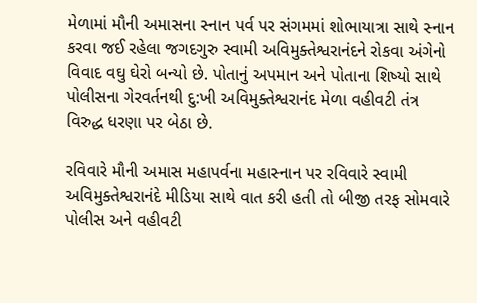મેળામાં મૌની અમાસના સ્નાન પર્વ પર સંગમમાં શોભાયાત્રા સાથે સ્નાન કરવા જઈ રહેલા જગદગુરુ સ્વામી અવિમુક્તેશ્વરાનંદને રોકવા અંગેનો વિવાદ વઘુ ઘેરો બન્યો છે. પોતાનું અપમાન અને પોતાના શિષ્યો સાથે પોલીસના ગેરવર્તનથી દુ:ખી અવિમુક્તેશ્વરાનંદ મેળા વહીવટી તંત્ર વિરુદ્ધ ધરણા પર બેઠા છે.

રવિવારે મૌની અમાસ મહાપર્વના મહાસ્નાન પર રવિવારે સ્વામી અવિમુક્તેશ્વરાનંદે મીડિયા સાથે વાત કરી હતી તો બીજી તરફ સોમવારે પોલીસ અને વહીવટી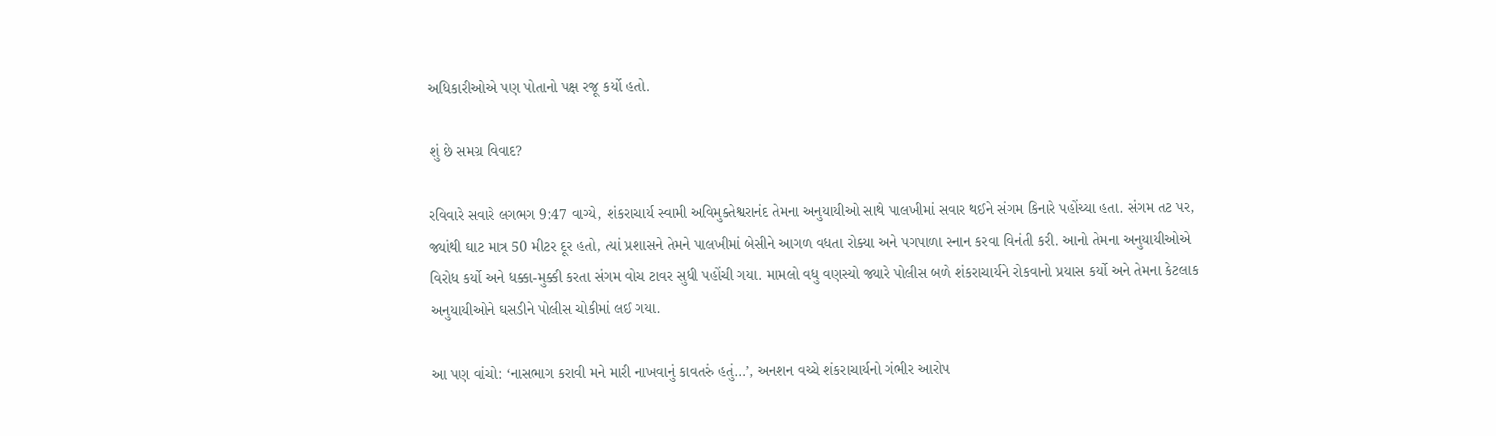અધિકારીઓએ પણ પોતાનો પક્ષ રજૂ કર્યો હતો.

શું છે સમગ્ર વિવાદ?

રવિવારે સવારે લગભગ 9:47 વાગ્યે, શંકરાચાર્ય સ્વામી અવિમુક્તેશ્વરાનંદ તેમના અનુયાયીઓ સાથે પાલખીમાં સવાર થઈને સંગમ કિનારે પહોંચ્યા હતા. સંગમ તટ પર, જ્યાંથી ઘાટ માત્ર 50 મીટર દૂર હતો, ત્યાં પ્રશાસને તેમને પાલખીમાં બેસીને આગળ વધતા રોક્યા અને પગપાળા સ્નાન કરવા વિનંતી કરી. આનો તેમના અનુયાયીઓએ વિરોધ કર્યો અને ધક્કા-મુક્કી કરતા સંગમ વોચ ટાવર સુધી પહોંચી ગયા. મામલો વધુ વણસ્યો જ્યારે પોલીસ બળે શંકરાચાર્યને રોકવાનો પ્રયાસ કર્યો અને તેમના કેટલાક અનુયાયીઓને ઘસડીને પોલીસ ચોકીમાં લઈ ગયા.

આ પણ વાંચો: ‘નાસભાગ કરાવી મને મારી નાખવાનું કાવતરું હતું…’, અનશન વચ્ચે શંકરાચાર્યનો ગંભીર આરોપ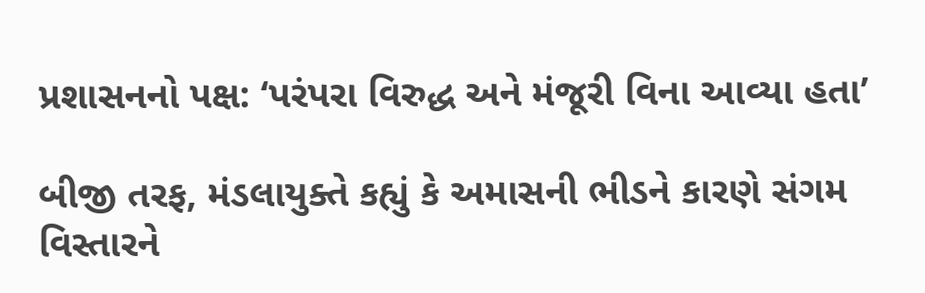પ્રશાસનનો પક્ષ: ‘પરંપરા વિરુદ્ધ અને મંજૂરી વિના આવ્યા હતા’

બીજી તરફ, મંડલાયુક્તે કહ્યું કે અમાસની ભીડને કારણે સંગમ વિસ્તારને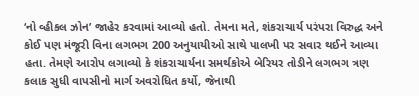‘નો વ્હીકલ ઝોન’ જાહેર કરવામાં આવ્યો હતો. તેમના મતે, શંકરાચાર્ય પરંપરા વિરુદ્ધ અને કોઈ પણ મંજૂરી વિના લગભગ 200 અનુયાયીઓ સાથે પાલખી પર સવાર થઈને આવ્યા હતા. તેમણે આરોપ લગાવ્યો કે શંકરાચાર્યના સમર્થકોએ બેરિયર તોડીને લગભગ ત્રણ કલાક સુધી વાપસીનો માર્ગ અવરોધિત કર્યો, જેનાથી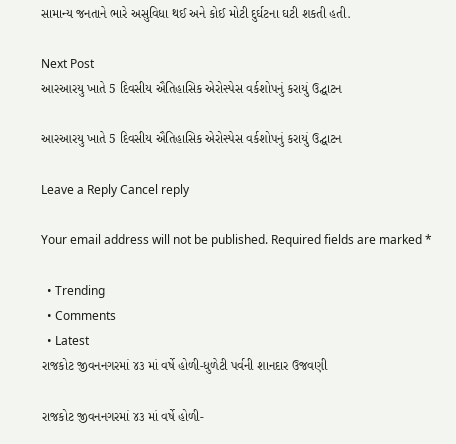સામાન્ય જનતાને ભારે અસુવિધા થઈ અને કોઈ મોટી દુર્ઘટના ઘટી શકતી હતી.

Next Post
આરઆરયુ ખાતે 5 દિવસીય ઐતિહાસિક એરોસ્પેસ વર્કશોપનું કરાયું ઉદ્ઘાટન

આરઆરયુ ખાતે 5 દિવસીય ઐતિહાસિક એરોસ્પેસ વર્કશોપનું કરાયું ઉદ્ઘાટન

Leave a Reply Cancel reply

Your email address will not be published. Required fields are marked *

  • Trending
  • Comments
  • Latest
રાજકોટ જીવનનગરમાં ૪૩ માં વર્ષે હોળી-ધુળેટી પર્વની શાનદાર ઉજવણી

રાજકોટ જીવનનગરમાં ૪૩ માં વર્ષે હોળી-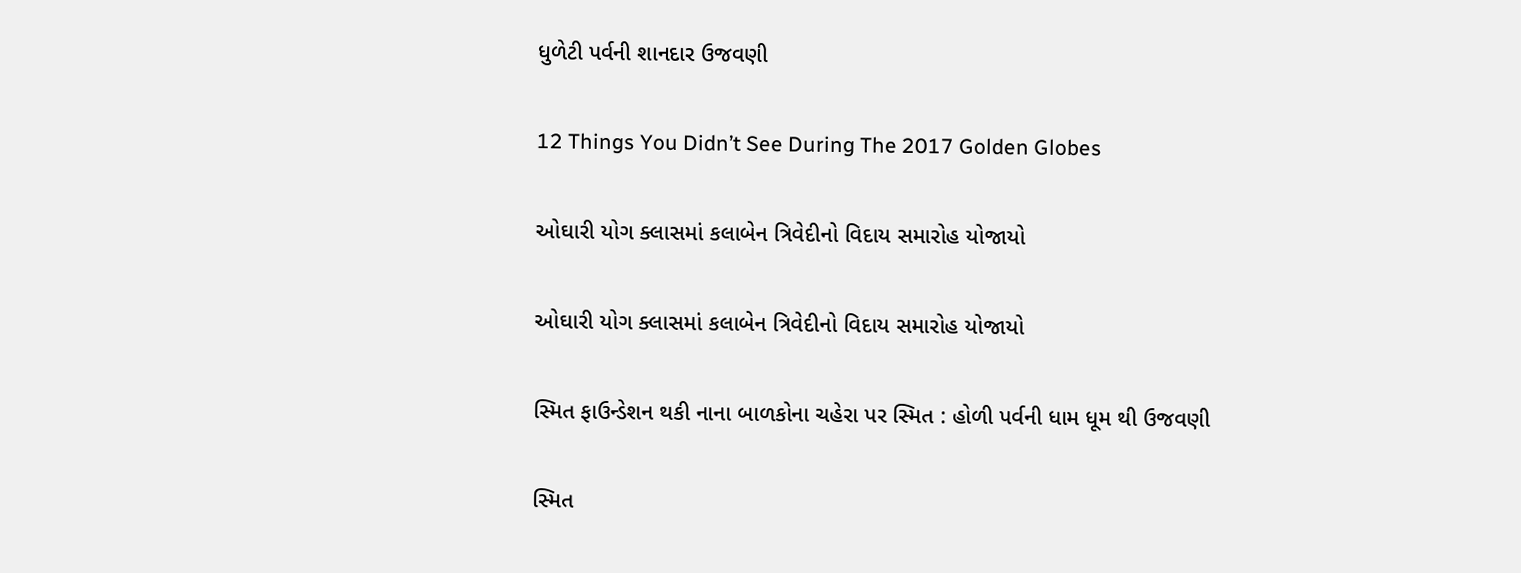ધુળેટી પર્વની શાનદાર ઉજવણી

12 Things You Didn’t See During The 2017 Golden Globes

ઓઘારી યોગ ક્લાસમાં કલાબેન ત્રિવેદીનો વિદાય સમારોહ યોજાયો

ઓઘારી યોગ ક્લાસમાં કલાબેન ત્રિવેદીનો વિદાય સમારોહ યોજાયો

સ્મિત ફાઉન્ડેશન થકી નાના બાળકોના ચહેરા પર સ્મિત : હોળી પર્વની ધામ ધૂમ થી ઉજવણી

સ્મિત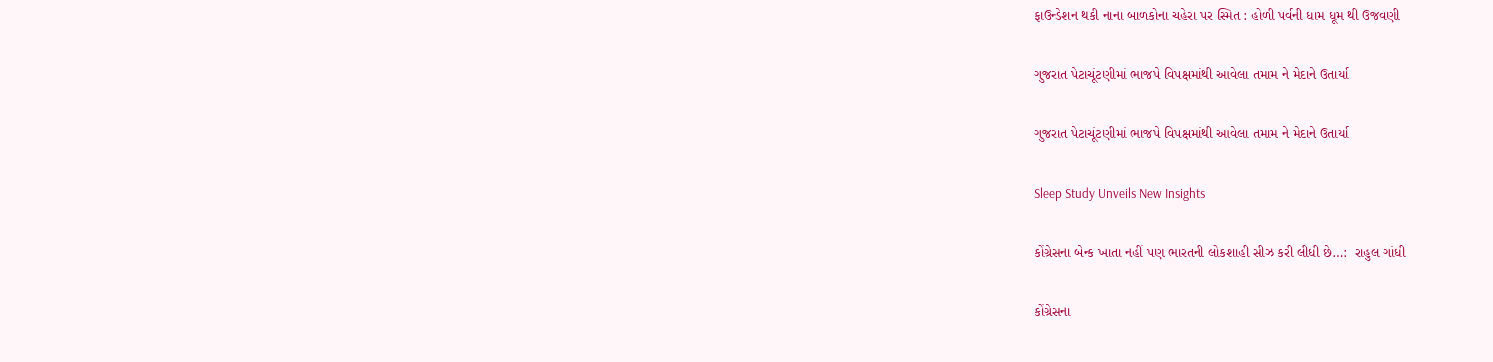ફાઉન્ડેશન થકી નાના બાળકોના ચહેરા પર સ્મિત : હોળી પર્વની ધામ ધૂમ થી ઉજવણી

ગુજરાત પેટાચૂંટણીમાં ભાજપે વિપક્ષમાંથી આવેલા તમામ ને મેદાને ઉતાર્યા

ગુજરાત પેટાચૂંટણીમાં ભાજપે વિપક્ષમાંથી આવેલા તમામ ને મેદાને ઉતાર્યા

Sleep Study Unveils New Insights

કોંગ્રેસના બેન્ક ખાતા નહીં પણ ભારતની લોકશાહી સીઝ કરી લીધી છે…:  રાહુલ ગાંધી

કોંગ્રેસના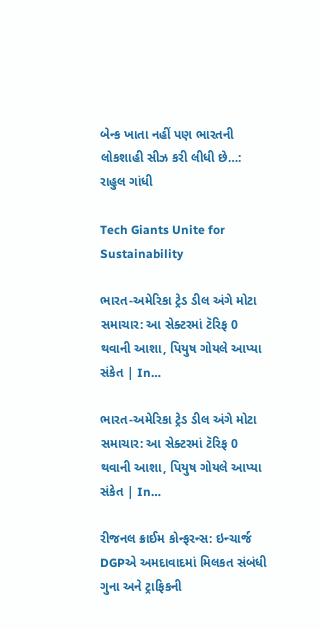બેન્ક ખાતા નહીં પણ ભારતની લોકશાહી સીઝ કરી લીધી છે…: રાહુલ ગાંધી

Tech Giants Unite for Sustainability

ભારત-અમેરિકા ટ્રેડ ડીલ અંગે મોટા સમાચાર: આ સેક્ટરમાં ટૅરિફ 0 થવાની આશા, પિયુષ ગોયલે આપ્યા સંકેત | In…

ભારત-અમેરિકા ટ્રેડ ડીલ અંગે મોટા સમાચાર: આ સેક્ટરમાં ટૅરિફ 0 થવાની આશા, પિયુષ ગોયલે આપ્યા સંકેત | In…

રીજનલ ક્રાઈમ કોન્ફરન્સ: ઇન્ચાર્જ DGPએ અમદાવાદમાં મિલકત સંબંધી ગુના અને ટ્રાફિકની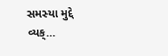સમસ્યા મુદ્દે વ્યક્…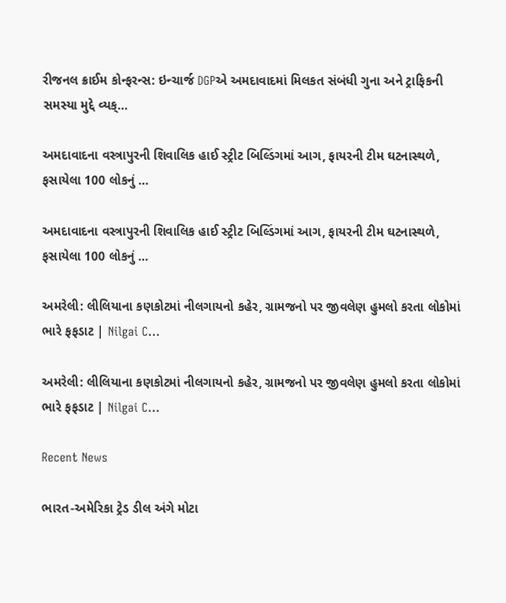રીજનલ ક્રાઈમ કોન્ફરન્સ: ઇન્ચાર્જ DGPએ અમદાવાદમાં મિલકત સંબંધી ગુના અને ટ્રાફિકની સમસ્યા મુદ્દે વ્યક્…

અમદાવાદના વસ્ત્રાપુરની શિવાલિક હાઈ સ્ટ્રીટ બિલ્ડિંગમાં આગ, ફાયરની ટીમ ઘટનાસ્થળે, ફસાયેલા 100 લોકનું …

અમદાવાદના વસ્ત્રાપુરની શિવાલિક હાઈ સ્ટ્રીટ બિલ્ડિંગમાં આગ, ફાયરની ટીમ ઘટનાસ્થળે, ફસાયેલા 100 લોકનું …

અમરેલી: લીલિયાના કણકોટમાં નીલગાયનો કહેર, ગ્રામજનો પર જીવલેણ હુમલો કરતા લોકોમાં ભારે ફફડાટ | Nilgai C…

અમરેલી: લીલિયાના કણકોટમાં નીલગાયનો કહેર, ગ્રામજનો પર જીવલેણ હુમલો કરતા લોકોમાં ભારે ફફડાટ | Nilgai C…

Recent News

ભારત-અમેરિકા ટ્રેડ ડીલ અંગે મોટા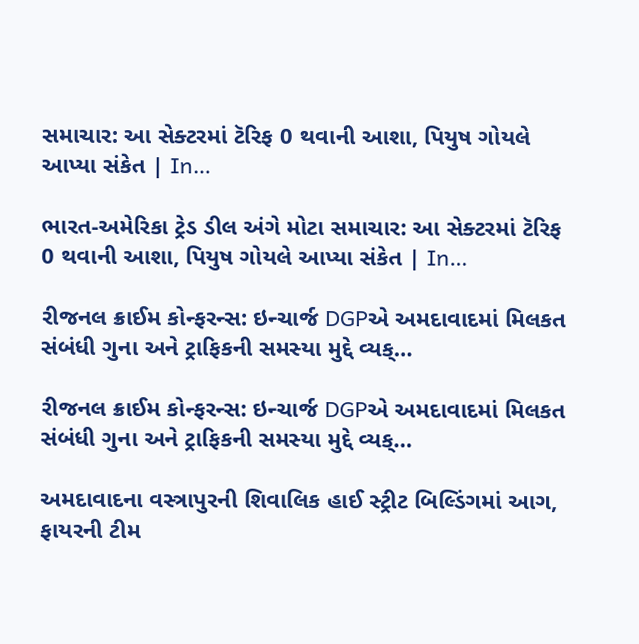સમાચાર: આ સેક્ટરમાં ટૅરિફ 0 થવાની આશા, પિયુષ ગોયલે આપ્યા સંકેત | In…

ભારત-અમેરિકા ટ્રેડ ડીલ અંગે મોટા સમાચાર: આ સેક્ટરમાં ટૅરિફ 0 થવાની આશા, પિયુષ ગોયલે આપ્યા સંકેત | In…

રીજનલ ક્રાઈમ કોન્ફરન્સ: ઇન્ચાર્જ DGPએ અમદાવાદમાં મિલકત સંબંધી ગુના અને ટ્રાફિકની સમસ્યા મુદ્દે વ્યક્…

રીજનલ ક્રાઈમ કોન્ફરન્સ: ઇન્ચાર્જ DGPએ અમદાવાદમાં મિલકત સંબંધી ગુના અને ટ્રાફિકની સમસ્યા મુદ્દે વ્યક્…

અમદાવાદના વસ્ત્રાપુરની શિવાલિક હાઈ સ્ટ્રીટ બિલ્ડિંગમાં આગ, ફાયરની ટીમ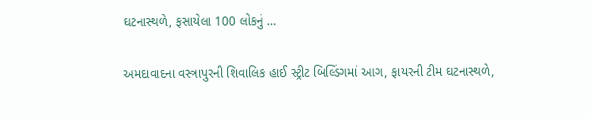ઘટનાસ્થળે, ફસાયેલા 100 લોકનું …

અમદાવાદના વસ્ત્રાપુરની શિવાલિક હાઈ સ્ટ્રીટ બિલ્ડિંગમાં આગ, ફાયરની ટીમ ઘટનાસ્થળે,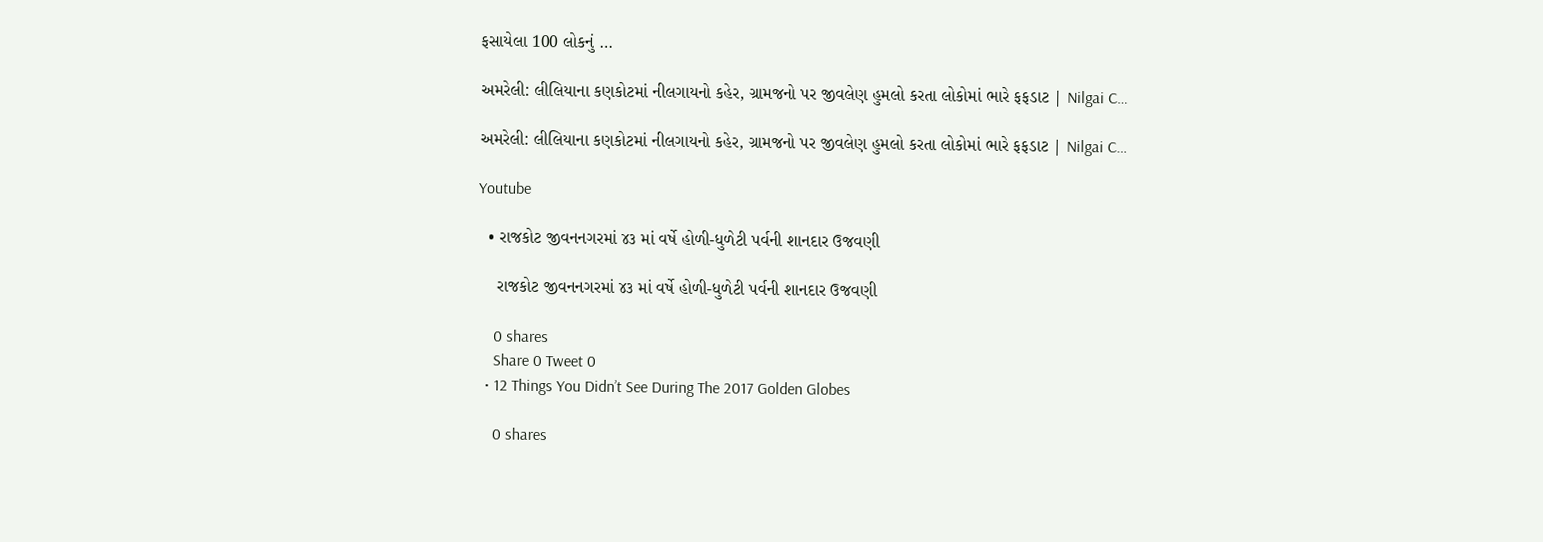ફસાયેલા 100 લોકનું …

અમરેલી: લીલિયાના કણકોટમાં નીલગાયનો કહેર, ગ્રામજનો પર જીવલેણ હુમલો કરતા લોકોમાં ભારે ફફડાટ | Nilgai C…

અમરેલી: લીલિયાના કણકોટમાં નીલગાયનો કહેર, ગ્રામજનો પર જીવલેણ હુમલો કરતા લોકોમાં ભારે ફફડાટ | Nilgai C…

Youtube

  • રાજકોટ જીવનનગરમાં ૪૩ માં વર્ષે હોળી-ધુળેટી પર્વની શાનદાર ઉજવણી

    રાજકોટ જીવનનગરમાં ૪૩ માં વર્ષે હોળી-ધુળેટી પર્વની શાનદાર ઉજવણી

    0 shares
    Share 0 Tweet 0
  • 12 Things You Didn’t See During The 2017 Golden Globes

    0 shares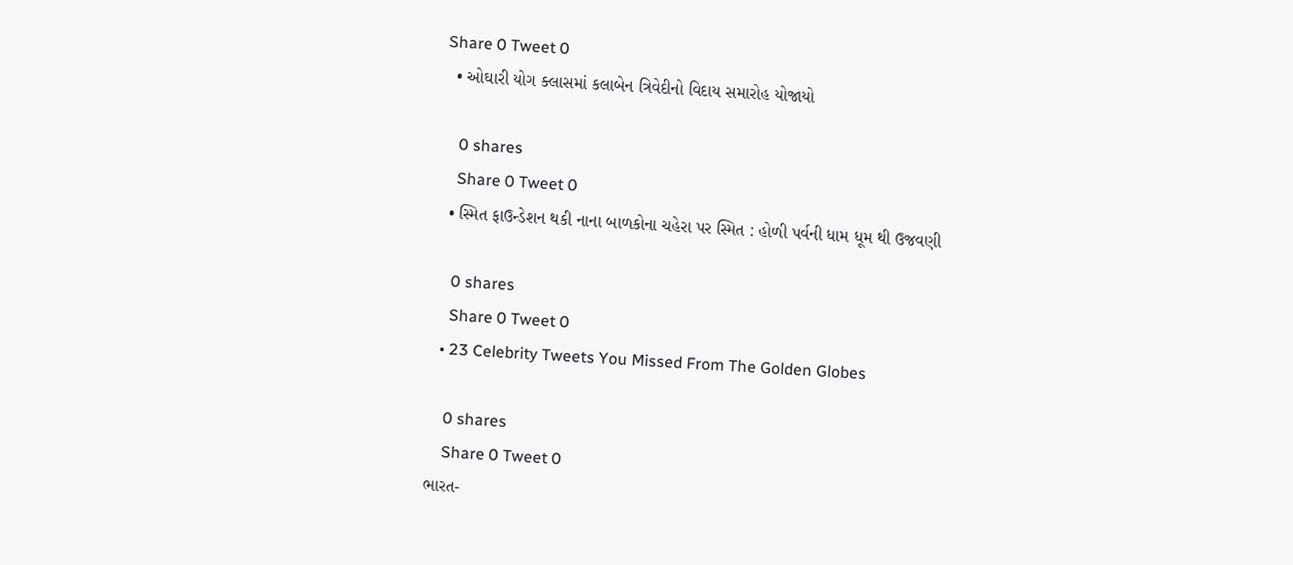Share 0 Tweet 0
  • ઓઘારી યોગ ક્લાસમાં કલાબેન ત્રિવેદીનો વિદાય સમારોહ યોજાયો

    0 shares
    Share 0 Tweet 0
  • સ્મિત ફાઉન્ડેશન થકી નાના બાળકોના ચહેરા પર સ્મિત : હોળી પર્વની ધામ ધૂમ થી ઉજવણી

    0 shares
    Share 0 Tweet 0
  • 23 Celebrity Tweets You Missed From The Golden Globes

    0 shares
    Share 0 Tweet 0
ભારત-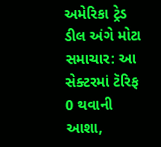અમેરિકા ટ્રેડ ડીલ અંગે મોટા સમાચાર: આ સેક્ટરમાં ટૅરિફ 0 થવાની આશા,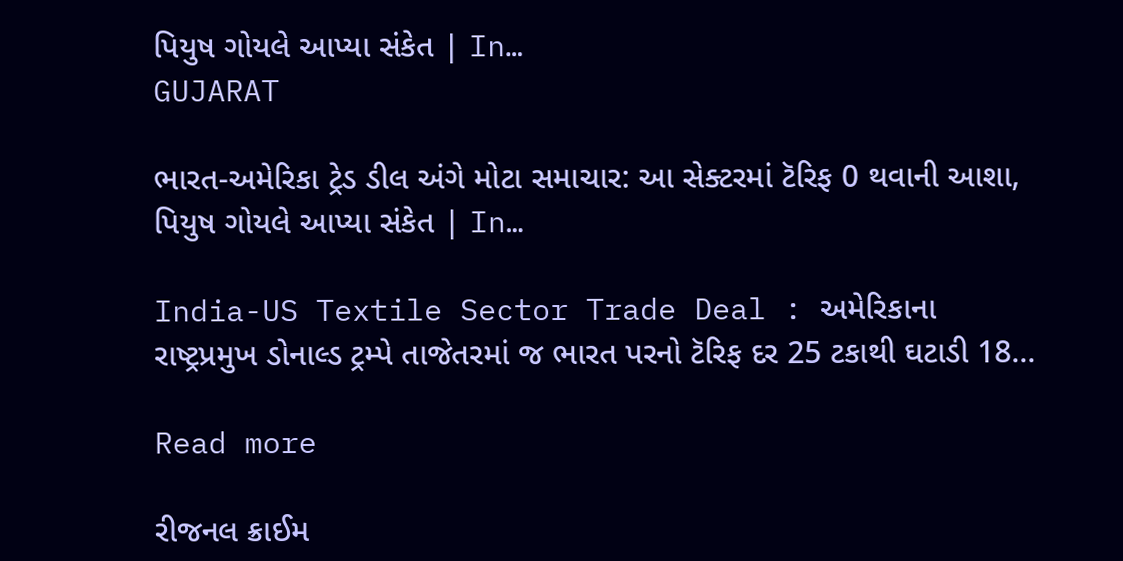પિયુષ ગોયલે આપ્યા સંકેત | In…
GUJARAT

ભારત-અમેરિકા ટ્રેડ ડીલ અંગે મોટા સમાચાર: આ સેક્ટરમાં ટૅરિફ 0 થવાની આશા, પિયુષ ગોયલે આપ્યા સંકેત | In…

India-US Textile Sector Trade Deal : અમેરિકાના રાષ્ટ્રપ્રમુખ ડોનાલ્ડ ટ્રમ્પે તાજેતરમાં જ ભારત પરનો ટૅરિફ દર 25 ટકાથી ઘટાડી 18...

Read more

રીજનલ ક્રાઈમ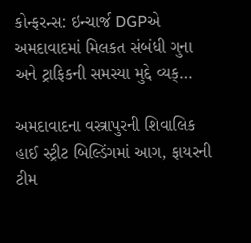કોન્ફરન્સ: ઇન્ચાર્જ DGPએ અમદાવાદમાં મિલકત સંબંધી ગુના અને ટ્રાફિકની સમસ્યા મુદ્દે વ્યક્…

અમદાવાદના વસ્ત્રાપુરની શિવાલિક હાઈ સ્ટ્રીટ બિલ્ડિંગમાં આગ, ફાયરની ટીમ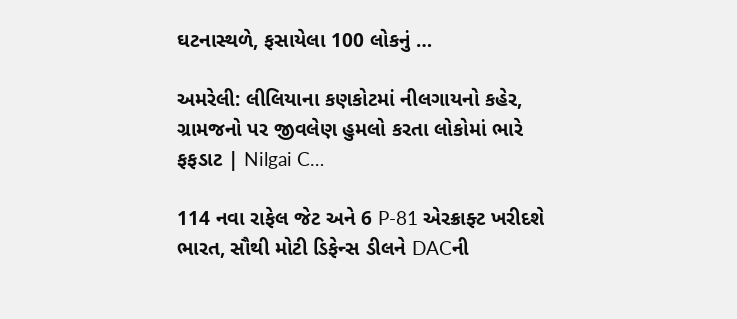ઘટનાસ્થળે, ફસાયેલા 100 લોકનું …

અમરેલી: લીલિયાના કણકોટમાં નીલગાયનો કહેર, ગ્રામજનો પર જીવલેણ હુમલો કરતા લોકોમાં ભારે ફફડાટ | Nilgai C…

114 નવા રાફેલ જેટ અને 6 P-81 એરક્રાફ્ટ ખરીદશે ભારત, સૌથી મોટી ડિફેન્સ ડીલને DACની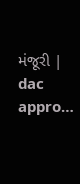મંજૂરી | dac appro…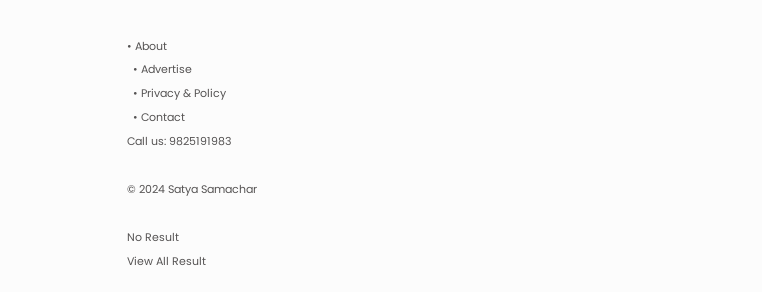• About
  • Advertise
  • Privacy & Policy
  • Contact
Call us: 9825191983

© 2024 Satya Samachar

No Result
View All Result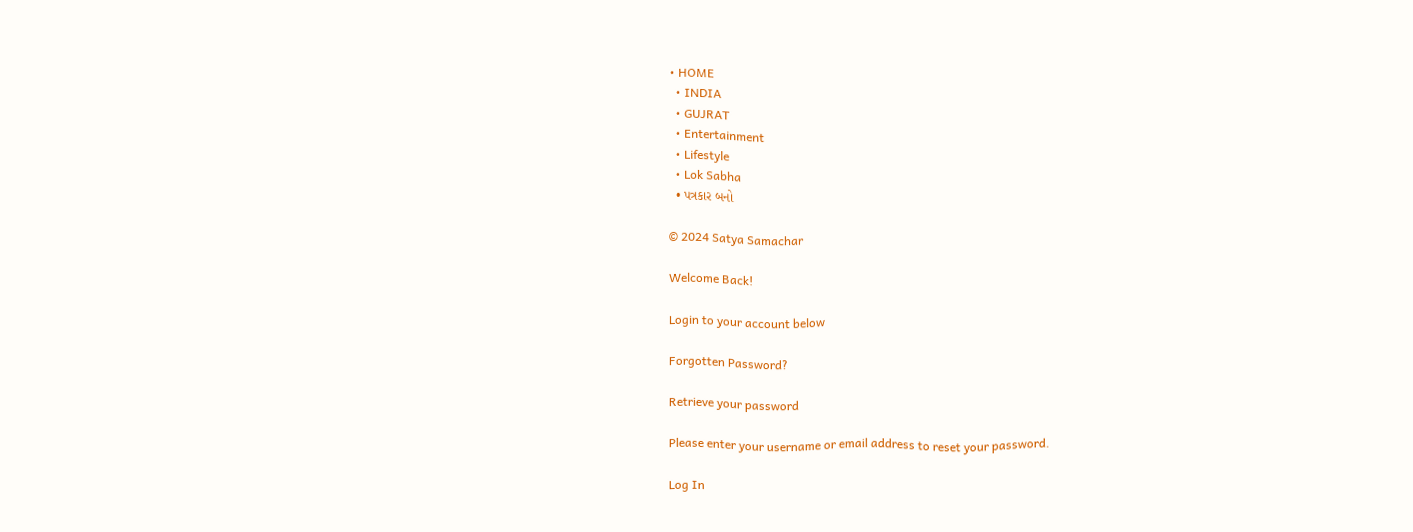• HOME
  • INDIA
  • GUJRAT
  • Entertainment
  • Lifestyle
  • Lok Sabha
  • પત્રકાર બનો

© 2024 Satya Samachar

Welcome Back!

Login to your account below

Forgotten Password?

Retrieve your password

Please enter your username or email address to reset your password.

Log In